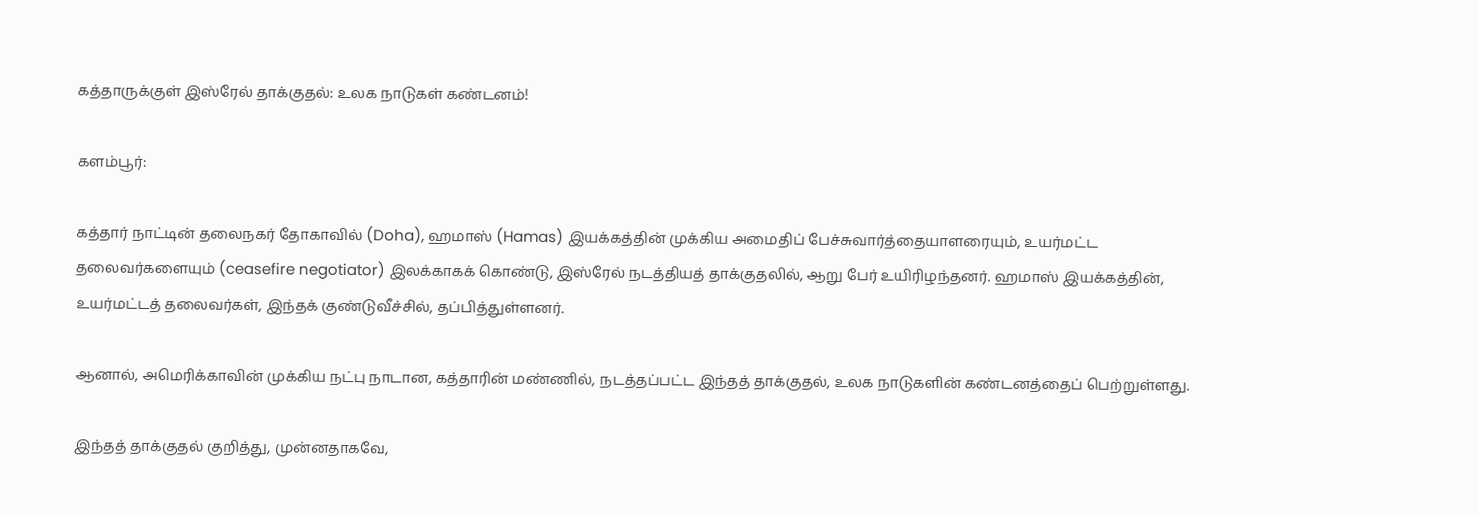கத்தாருக்குள் இஸ்ரேல் தாக்குதல்: உலக நாடுகள் கண்டனம்!

களம்பூர்:

கத்தார் நாட்டின் தலைநகர் தோகாவில் (Doha), ஹமாஸ் (Hamas) இயக்கத்தின் முக்கிய அமைதிப் பேச்சுவார்த்தையாளரையும், உயர்மட்ட தலைவர்களையும் (ceasefire negotiator) இலக்காகக் கொண்டு, இஸ்ரேல் நடத்தியத் தாக்குதலில், ஆறு பேர் உயிரிழந்தனர். ஹமாஸ் இயக்கத்தின், உயர்மட்டத் தலைவர்கள், இந்தக் குண்டுவீச்சில், தப்பித்துள்ளனர்.

ஆனால், அமெரிக்காவின் முக்கிய நட்பு நாடான, கத்தாரின் மண்ணில், நடத்தப்பட்ட இந்தத் தாக்குதல், உலக நாடுகளின் கண்டனத்தைப் பெற்றுள்ளது.

இந்தத் தாக்குதல் குறித்து, முன்னதாகவே,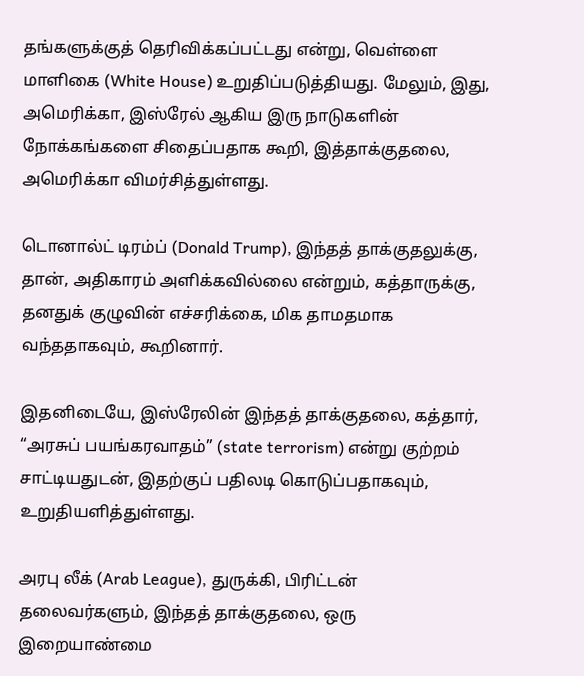தங்களுக்குத் தெரிவிக்கப்பட்டது என்று, வெள்ளை மாளிகை (White House) உறுதிப்படுத்தியது. மேலும், இது, அமெரிக்கா, இஸ்ரேல் ஆகிய இரு நாடுகளின் நோக்கங்களை சிதைப்பதாக கூறி, இத்தாக்குதலை, அமெரிக்கா விமர்சித்துள்ளது.

டொனால்ட் டிரம்ப் (Donald Trump), இந்தத் தாக்குதலுக்கு, தான், அதிகாரம் அளிக்கவில்லை என்றும், கத்தாருக்கு, தனதுக் குழுவின் எச்சரிக்கை, மிக தாமதமாக வந்ததாகவும், கூறினார்.

இதனிடையே, இஸ்ரேலின் இந்தத் தாக்குதலை, கத்தார், “அரசுப் பயங்கரவாதம்” (state terrorism) என்று குற்றம் சாட்டியதுடன், இதற்குப் பதிலடி கொடுப்பதாகவும், உறுதியளித்துள்ளது.

அரபு லீக் (Arab League), துருக்கி, பிரிட்டன் தலைவர்களும், இந்தத் தாக்குதலை, ஒரு இறையாண்மை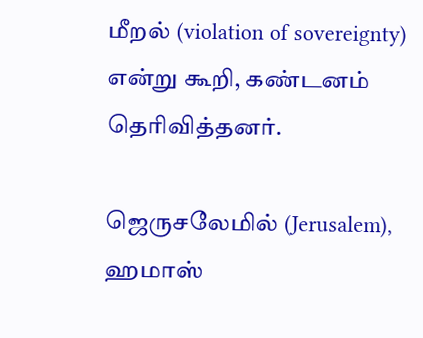மீறல் (violation of sovereignty) என்று கூறி, கண்டனம் தெரிவித்தனர்.

ஜெருசலேமில் (Jerusalem), ஹமாஸ்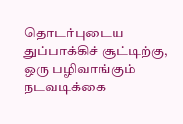தொடர்புடைய துப்பாக்கிச் சூட்டிற்கு, ஒரு பழிவாங்கும் நடவடிக்கை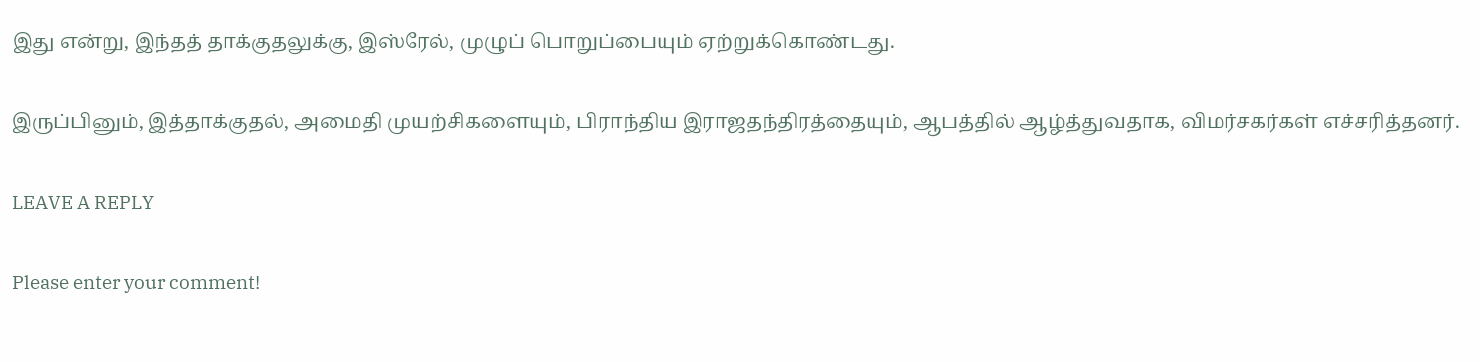இது என்று, இந்தத் தாக்குதலுக்கு, இஸ்ரேல், முழுப் பொறுப்பையும் ஏற்றுக்கொண்டது.

இருப்பினும், இத்தாக்குதல், அமைதி முயற்சிகளையும், பிராந்திய இராஜதந்திரத்தையும், ஆபத்தில் ஆழ்த்துவதாக, விமர்சகர்கள் எச்சரித்தனர்.

LEAVE A REPLY

Please enter your comment!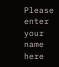Please enter your name here